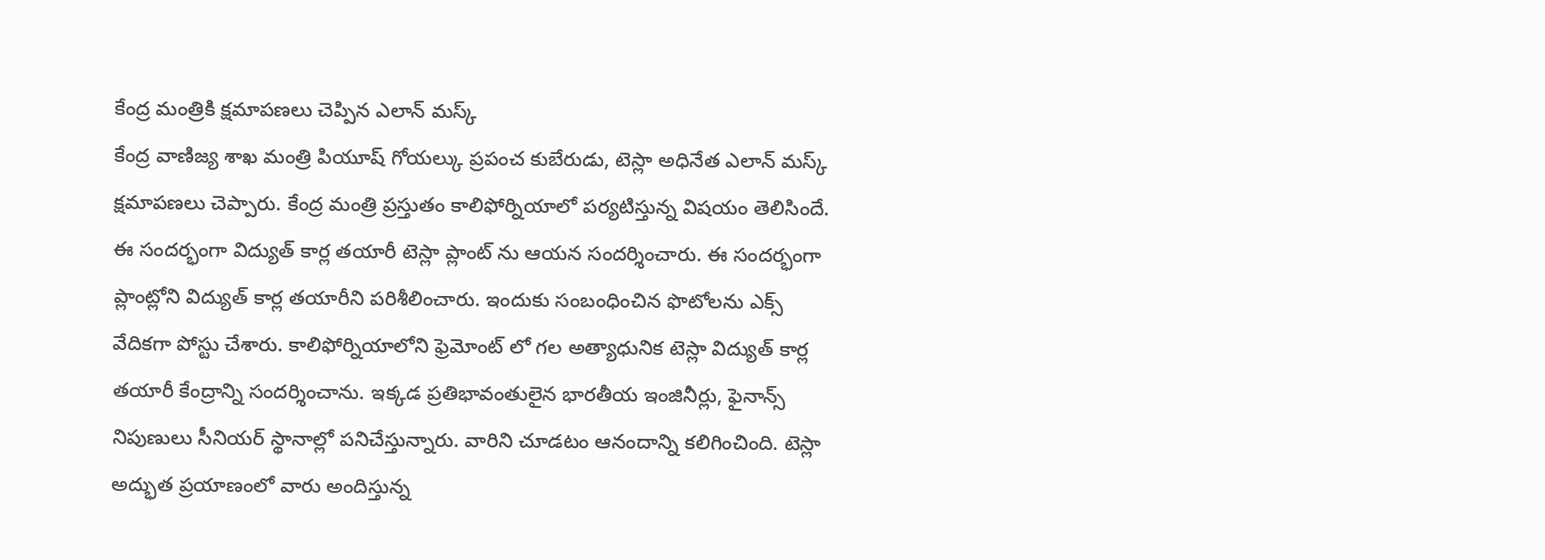కేంద్ర మంత్రికి క్షమాపణలు చెప్పిన ఎలాన్ మస్క్
కేంద్ర వాణిజ్య శాఖ మంత్రి పియూష్ గోయల్కు ప్రపంచ కుబేరుడు, టెస్లా అధినేత ఎలాన్ మస్క్ క్షమాపణలు చెప్పారు. కేంద్ర మంత్రి ప్రస్తుతం కాలిఫోర్నియాలో పర్యటిస్తున్న విషయం తెలిసిందే. ఈ సందర్భంగా విద్యుత్ కార్ల తయారీ టెస్లా ప్లాంట్ ను ఆయన సందర్శించారు. ఈ సందర్భంగా ప్లాంట్లోని విద్యుత్ కార్ల తయారీని పరిశీలించారు. ఇందుకు సంబంధించిన ఫొటోలను ఎక్స్ వేదికగా పోస్టు చేశారు. కాలిఫోర్నియాలోని ఫ్రెమోంట్ లో గల అత్యాధునిక టెస్లా విద్యుత్ కార్ల తయారీ కేంద్రాన్ని సందర్శించాను. ఇక్కడ ప్రతిభావంతులైన భారతీయ ఇంజినీర్లు, ఫైనాన్స్ నిపుణులు సీనియర్ స్థానాల్లో పనిచేస్తున్నారు. వారిని చూడటం ఆనందాన్ని కలిగించింది. టెస్లా అద్భుత ప్రయాణంలో వారు అందిస్తున్న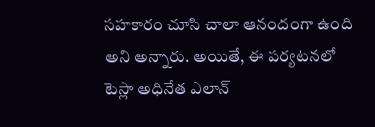సహకారం చూసి చాలా ఆనందంగా ఉంది అని అన్నారు. అయితే, ఈ పర్యటనలో టెస్లా అధినేత ఎలాన్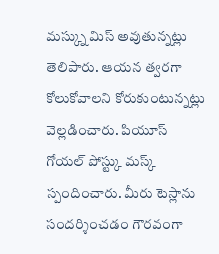మస్క్ను మిస్ అవుతున్నట్లు తెలిపారు. ఆయన త్వరగా కోలుకోవాలని కోరుకుంటున్నట్లు వెల్లడించారు. పియూస్ గోయల్ పోస్ట్కు మస్క్ స్పందించారు. మీరు టెస్లాను సందర్శించడం గౌరవంగా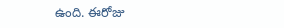ఉంది. ఈరోజు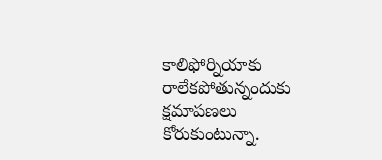కాలిఫోర్నియాకు రాలేకపోతున్నందుకు క్షమాపణలు కోరుకుంటున్నా.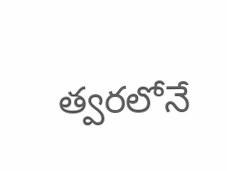త్వరలోనే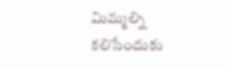మిమ్మల్ని కలిసేందుకు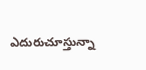ఎదురుచూస్తున్నా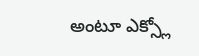అంటూ ఎక్స్లో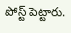పోస్ట్ పెట్టారు.